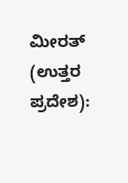ಮೀರತ್ (ಉತ್ತರ ಪ್ರದೇಶ):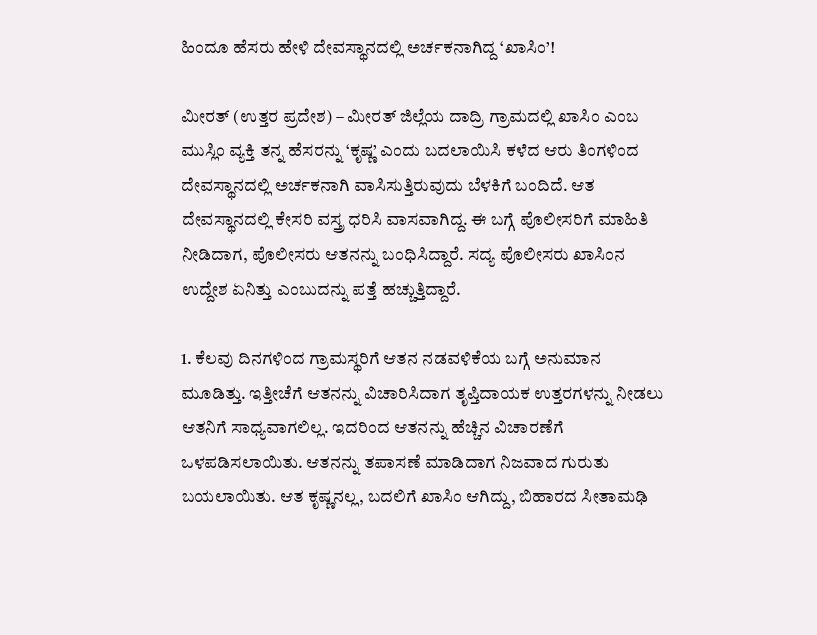ಹಿಂದೂ ಹೆಸರು ಹೇಳಿ ದೇವಸ್ಥಾನದಲ್ಲಿ ಅರ್ಚಕನಾಗಿದ್ದ ‘ಖಾಸಿಂ’!

ಮೀರತ್ (ಉತ್ತರ ಪ್ರದೇಶ) – ಮೀರತ್ ಜಿಲ್ಲೆಯ ದಾದ್ರಿ ಗ್ರಾಮದಲ್ಲಿ ಖಾಸಿಂ ಎಂಬ ಮುಸ್ಲಿಂ ವ್ಯಕ್ತಿ ತನ್ನ ಹೆಸರನ್ನು ‘ಕೃಷ್ಣ’ ಎಂದು ಬದಲಾಯಿಸಿ ಕಳೆದ ಆರು ತಿಂಗಳಿಂದ ದೇವಸ್ಥಾನದಲ್ಲಿ ಅರ್ಚಕನಾಗಿ ವಾಸಿಸುತ್ತಿರುವುದು ಬೆಳಕಿಗೆ ಬಂದಿದೆ. ಆತ ದೇವಸ್ಥಾನದಲ್ಲಿ ಕೇಸರಿ ವಸ್ತ್ರ ಧರಿಸಿ ವಾಸವಾಗಿದ್ದ. ಈ ಬಗ್ಗೆ ಪೊಲೀಸರಿಗೆ ಮಾಹಿತಿ ನೀಡಿದಾಗ, ಪೊಲೀಸರು ಆತನನ್ನು ಬಂಧಿಸಿದ್ದಾರೆ. ಸದ್ಯ ಪೊಲೀಸರು ಖಾಸಿಂನ ಉದ್ದೇಶ ಏನಿತ್ತು ಎಂಬುದನ್ನು ಪತ್ತೆ ಹಚ್ಚುತ್ತಿದ್ದಾರೆ.

1. ಕೆಲವು ದಿನಗಳಿಂದ ಗ್ರಾಮಸ್ಥರಿಗೆ ಆತನ ನಡವಳಿಕೆಯ ಬಗ್ಗೆ ಅನುಮಾನ ಮೂಡಿತ್ತು. ಇತ್ತೀಚೆಗೆ ಆತನನ್ನು ವಿಚಾರಿಸಿದಾಗ ತೃಪ್ತಿದಾಯಕ ಉತ್ತರಗಳನ್ನು ನೀಡಲು ಆತನಿಗೆ ಸಾಧ್ಯವಾಗಲಿಲ್ಲ. ಇದರಿಂದ ಆತನನ್ನು ಹೆಚ್ಚಿನ ವಿಚಾರಣೆಗೆ ಒಳಪಡಿಸಲಾಯಿತು. ಆತನನ್ನು ತಪಾಸಣೆ ಮಾಡಿದಾಗ ನಿಜವಾದ ಗುರುತು ಬಯಲಾಯಿತು. ಆತ ಕೃಷ್ಣನಲ್ಲ, ಬದಲಿಗೆ ಖಾಸಿಂ ಆಗಿದ್ದು, ಬಿಹಾರದ ಸೀತಾಮಢಿ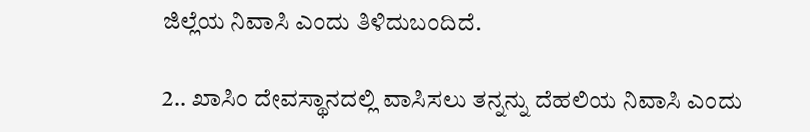ಜಿಲ್ಲೆಯ ನಿವಾಸಿ ಎಂದು ತಿಳಿದುಬಂದಿದೆ.

2.. ಖಾಸಿಂ ದೇವಸ್ಥಾನದಲ್ಲಿ ವಾಸಿಸಲು ತನ್ನನ್ನು ದೆಹಲಿಯ ನಿವಾಸಿ ಎಂದು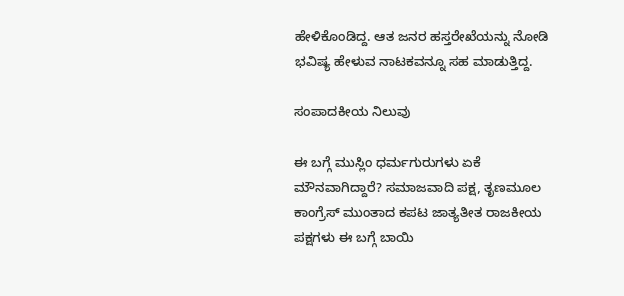ಹೇಳಿಕೊಂಡಿದ್ದ. ಆತ ಜನರ ಹಸ್ತರೇಖೆಯನ್ನು ನೋಡಿ ಭವಿಷ್ಯ ಹೇಳುವ ನಾಟಕವನ್ನೂ ಸಹ ಮಾಡುತ್ತಿದ್ದ.

ಸಂಪಾದಕೀಯ ನಿಲುವು

ಈ ಬಗ್ಗೆ ಮುಸ್ಲಿಂ ಧರ್ಮಗುರುಗಳು ಏಕೆ ಮೌನವಾಗಿದ್ದಾರೆ? ಸಮಾಜವಾದಿ ಪಕ್ಷ, ತೃಣಮೂಲ ಕಾಂಗ್ರೆಸ್ ಮುಂತಾದ ಕಪಟ ಜಾತ್ಯತೀತ ರಾಜಕೀಯ ಪಕ್ಷಗಳು ಈ ಬಗ್ಗೆ ಬಾಯಿ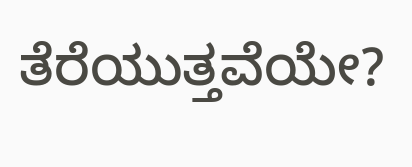ತೆರೆಯುತ್ತವೆಯೇ?